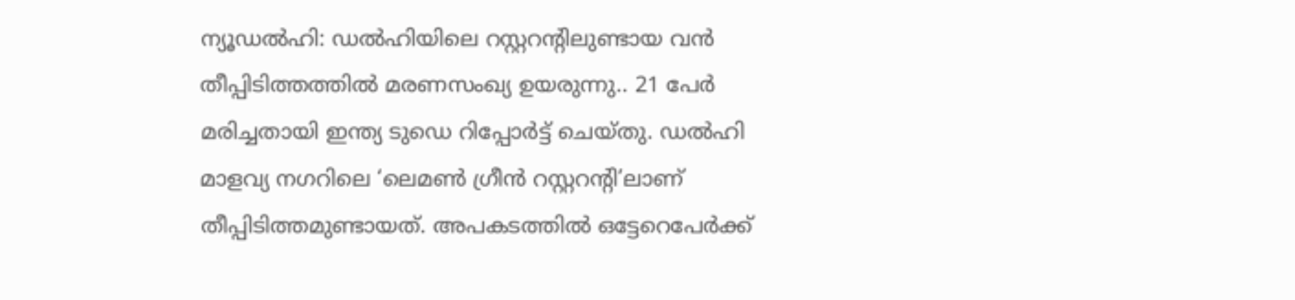ന്യൂഡൽഹി: ഡൽഹിയിലെ റസ്റ്ററന്റിലുണ്ടായ വൻ തീപ്പിടിത്തത്തിൽ മരണസംഖ്യ ഉയരുന്നു.. 21 പേർ മരിച്ചതായി ഇന്ത്യ ടുഡെ റിപ്പോർട്ട് ചെയ്തു. ഡൽഹി മാളവ്യ നഗറിലെ ‘ലെമൺ ഗ്രീൻ റസ്റ്ററന്റി’ലാണ് തീപ്പിടിത്തമുണ്ടായത്. അപകടത്തിൽ ഒട്ടേറെപേർക്ക്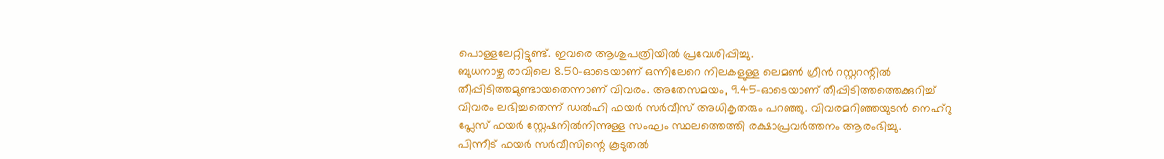പൊള്ളലേറ്റിട്ടുണ്ട്. ഇവരെ ആശുപത്രിയിൽ പ്രവേശിപ്പിച്ചു.
ബുധനാഴ്ച രാവിലെ 8.50-ഓടെയാണ് ഒന്നിലേറെ നിലകളുള്ള ലെമൺ ഗ്രീൻ റസ്റ്ററന്റിൽ തീപ്പിടിത്തമുണ്ടായതെന്നാണ് വിവരം. അതേസമയം, 9.45-ഓടെയാണ് തീപ്പിടിത്തത്തെക്കുറിച്ച് വിവരം ലഭിച്ചതെന്ന് ഡൽഹി ഫയർ സർവീസ് അധികൃതരും പറഞ്ഞു. വിവരമറിഞ്ഞയുടൻ നെഹ്റു പ്ലേസ് ഫയർ സ്റ്റേഷനിൽനിന്നുള്ള സംഘം സ്ഥലത്തെത്തി രക്ഷാപ്രവർത്തനം ആരംഭിച്ചു.
പിന്നീട് ഫയർ സർവീസിന്റെ കൂടുതൽ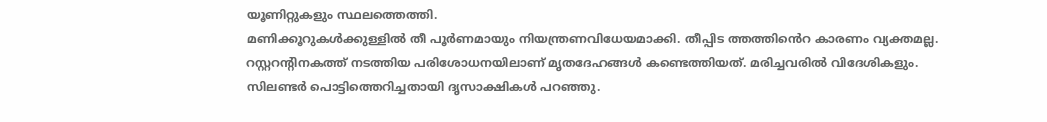യൂണിറ്റുകളും സ്ഥലത്തെത്തി.
മണിക്കൂറുകൾക്കുള്ളിൽ തീ പൂർണമായും നിയന്ത്രണവിധേയമാക്കി. തീപ്പിട ത്തത്തിൻെറ കാരണം വ്യക്തമല്ല.
റസ്റ്ററന്റിനകത്ത് നടത്തിയ പരിശോധനയിലാണ് മൃതദേഹങ്ങൾ കണ്ടെത്തിയത്. മരിച്ചവരിൽ വിദേശികളും.
സിലണ്ടർ പൊട്ടിത്തെറിച്ചതായി ദൃസാക്ഷികൾ പറഞ്ഞു.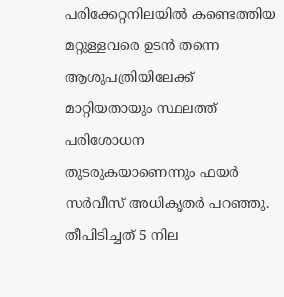പരിക്കേറ്റനിലയിൽ കണ്ടെത്തിയ മറ്റുള്ളവരെ ഉടൻ തന്നെ ആശുപത്രിയിലേക്ക് മാറ്റിയതായും സ്ഥലത്ത് പരിശോധന തുടരുകയാണെന്നും ഫയർ സർവീസ് അധികൃതർ പറഞ്ഞു.
തീപിടിച്ചത് 5 നില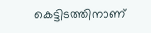കെട്ടിടത്തിനാണ്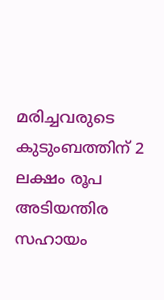മരിച്ചവരുടെ കുടുംബത്തിന് 2 ലക്ഷം രൂപ അടിയന്തിര സഹായം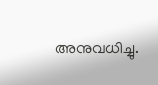അനുവധിച്ചു.